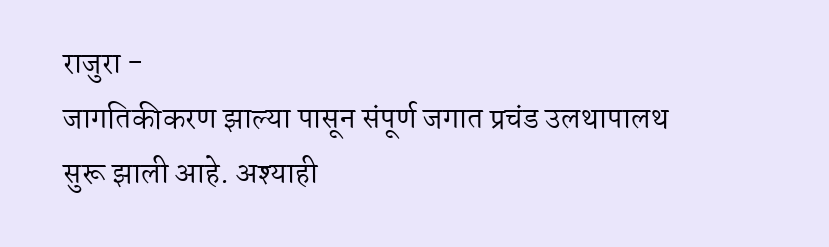राजुरा -
जागतिकीकरण झाल्या पासून संपूर्ण जगात प्रचंड उलथापालथ सुरू झाली आहे. अश्याही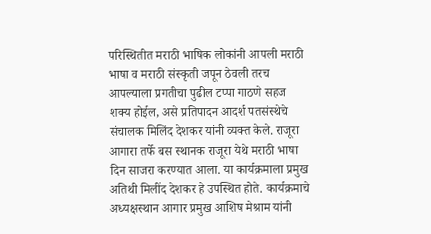परिस्थितीत मराठी भाषिक लोकांनी आपली मराठी भाषा व मराठी संस्कृती जपून ठेवली तरच आपल्याला प्रगतीचा पुढील टप्पा गाठणे सहज शक्य होईल, असे प्रतिपादन आदर्श पतसंस्थेचे संचालक मिलिंद देशकर यांनी व्यक्त केले. राजूरा आगारा तर्फे बस स्थानक राजूरा येथे मराठी भाषा दिन साजरा करण्यात आला. या कार्यक्रमाला प्रमुख अतिथी मिलींद देशकर हे उपस्थित होते. कार्यक्रमाचे अध्यक्षस्थान आगार प्रमुख आशिष मेश्राम यांनी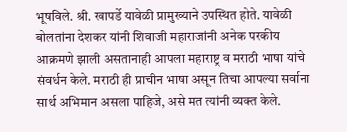भूषविले. श्री. खापर्डे यावेळी प्रामुख्याने उपस्थित होते. यावेळी बोलतांना देशकर यांनी शिवाजी महाराजांनी अनेक परकीय आक्रमणे झाली असतानाही आपला महाराष्ट्र व मराठी भाषा यांचे संवर्धन केले. मराठी ही प्राचीन भाषा असून तिचा आपल्या सर्वाना सार्थ अभिमान असला पाहिजे, असे मत त्यांनी व्यक्त केले.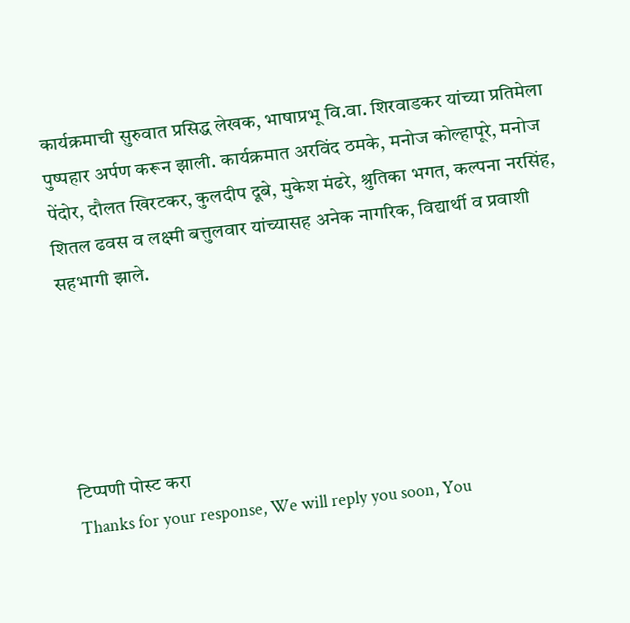कार्यक्रमाची सुरुवात प्रसिद्ध लेखक, भाषाप्रभू वि.वा. शिरवाडकर यांच्या प्रतिमेला पुष्पहार अर्पण करून झाली. कार्यक्रमात अरविंद ठमके, मनोज कोल्हापूरे, मनोज पेंदोर, दौलत खिरटकर, कुलदीप दूबे, मुकेश मंढरे, श्रुतिका भगत, कल्पना नरसिंह, शितल ढवस व लक्ष्मी बत्तुलवार यांच्यासह अनेक नागरिक, विद्यार्थी व प्रवाशी सहभागी झाले.





टिप्पणी पोस्ट करा
Thanks for your response, We will reply you soon, You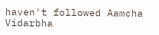haven't followed Aamcha Vidarbha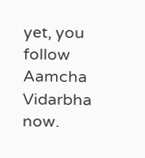yet, you follow Aamcha Vidarbha now.